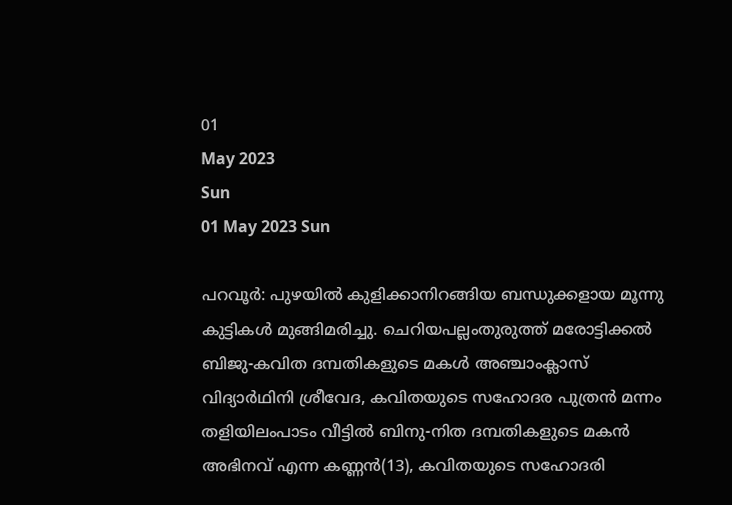01
May 2023
Sun
01 May 2023 Sun

പറവൂര്‍: പുഴയില്‍ കുളിക്കാനിറങ്ങിയ ബന്ധുക്കളായ മൂന്നു കുട്ടികള്‍ മുങ്ങിമരിച്ചു. ചെറിയപല്ലംതുരുത്ത് മരോട്ടിക്കല്‍ ബിജു-കവിത ദമ്പതികളുടെ മകള്‍ അഞ്ചാംക്ലാസ് വിദ്യാര്‍ഥിനി ശ്രീവേദ, കവിതയുടെ സഹോദര പുത്രന്‍ മന്നം തളിയിലംപാടം വീട്ടില്‍ ബിനു-നിത ദമ്പതികളുടെ മകന്‍ അഭിനവ് എന്ന കണ്ണന്‍(13), കവിതയുടെ സഹോദരി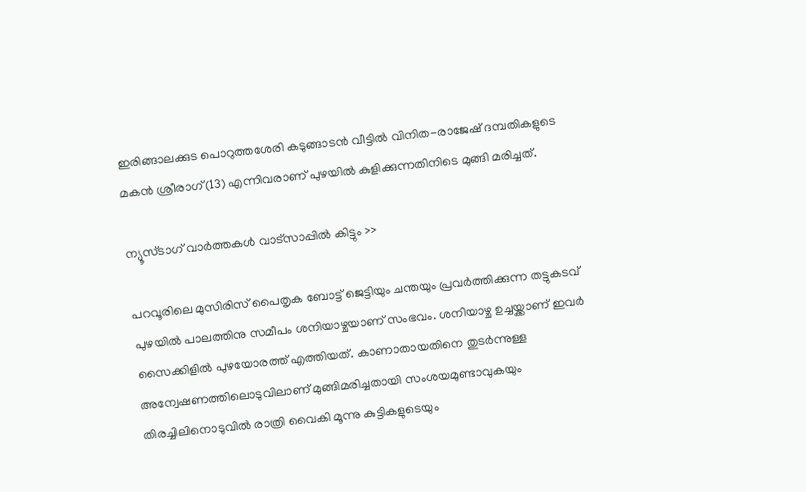ഇരിങ്ങാലക്കുട പൊറുത്തശേരി കടുങ്ങാടന്‍ വീട്ടില്‍ വിനിത-രാജേഷ് ദമ്പതികളുടെ മകന്‍ ശ്രീരാഗ്(13) എന്നിവരാണ് പുഴയില്‍ കുളിക്കുന്നതിനിടെ മുങ്ങി മരിച്ചത്.

ന്യൂസ്ടാഗ് വാര്‍ത്തകള്‍ വാട്‌സാപ്പില്‍ കിട്ടും >>

പറവൂരിലെ മുസിരിസ് പൈതൃക ബോട്ട് ജെട്ടിയും ചന്തയും പ്രവര്‍ത്തിക്കുന്ന തട്ടുകടവ് പുഴയില്‍ പാലത്തിനു സമീപം ശനിയാഴ്ചയാണ് സംഭവം. ശനിയാഴ്ച ഉച്ചയ്ക്കാണ് ഇവര്‍ സൈക്കിളില്‍ പുഴയോരത്ത് എത്തിയത്. കാണാതായതിനെ തുടര്‍ന്നുള്ള അന്വേഷണത്തിലൊടുവിലാണ് മുങ്ങിമരിച്ചതായി സംശയമുണ്ടാവുകയും തിരച്ചിലിനൊടുവില്‍ രാത്രി വൈകി മൂന്നു കുട്ടികളുടെയും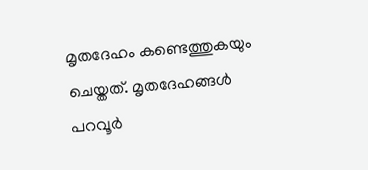മൃതദേഹം കണ്ടെത്തുകയും ചെയ്തത്. മൃതദേഹങ്ങള്‍ പറവൂര്‍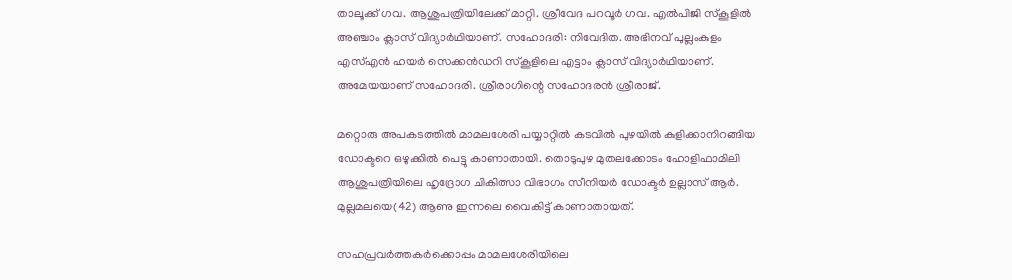താലൂക്ക് ഗവ. ആശുപത്രിയിലേക്ക് മാറ്റി. ശ്രീവേദ പറവൂര്‍ ഗവ. എല്‍പിജി സ്‌കൂളില്‍ അഞ്ചാം ക്ലാസ് വിദ്യാര്‍ഥിയാണ്. സഹോദരി: നിവേദിത. അഭിനവ് പുല്ലംകുളം എസ്എന്‍ ഹയര്‍ സെക്കന്‍ഡറി സ്‌കൂളിലെ എട്ടാം ക്ലാസ് വിദ്യാര്‍ഥിയാണ്. അമേയയാണ് സഹോദരി. ശ്രീരാഗിന്റെ സഹോദരന്‍ ശ്രീരാജ്.

മറ്റൊരു അപകടത്തില്‍ മാമലശേരി പയ്യാറ്റില്‍ കടവില്‍ പുഴയില്‍ കുളിക്കാനിറങ്ങിയ ഡോക്ടറെ ഒഴുക്കില്‍ പെട്ടു കാണാതായി. തൊടുപുഴ മുതലക്കോടം ഹോളിഫാമിലി ആശുപത്രിയിലെ ഹൃദ്രോഗ ചികിത്സാ വിഭാഗം സീനിയര്‍ ഡോക്ടര്‍ ഉല്ലാസ് ആര്‍. മുല്ലമലയെ(42) ആണു ഇന്നലെ വൈകിട്ട് കാണാതായത്.

സഹപ്രവര്‍ത്തകര്‍ക്കൊപ്പം മാമലശേരിയിലെ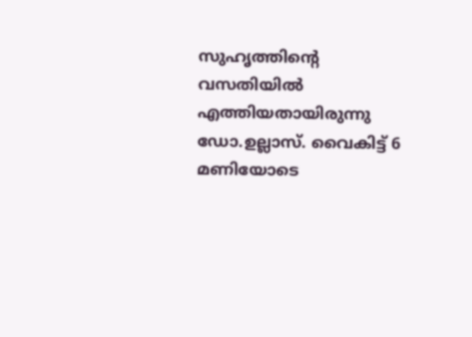സുഹൃത്തിന്റെ വസതിയില്‍ എത്തിയതായിരുന്നു ഡോ.ഉല്ലാസ്. വൈകിട്ട് 6 മണിയോടെ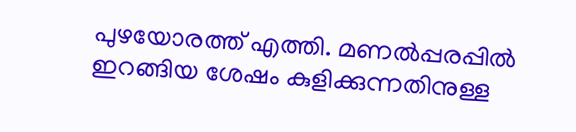പുഴയോരത്ത് എത്തി. മണല്‍പ്പരപ്പില്‍ ഇറങ്ങിയ ശേഷം കുളിക്കുന്നതിനുള്ള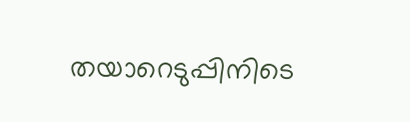തയാറെടുപ്പിനിടെ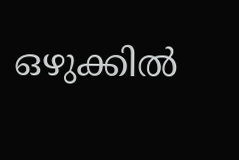ഒഴുക്കില്‍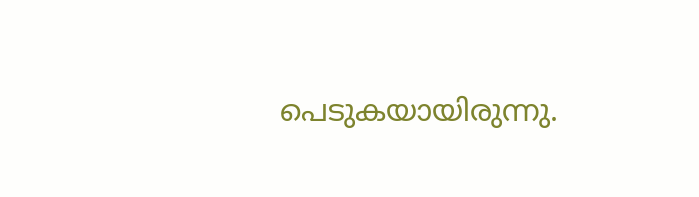പെടുകയായിരുന്നു.